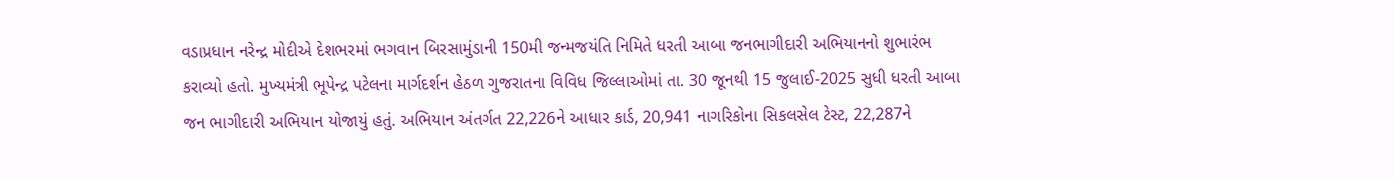વડાપ્રધાન નરેન્દ્ર મોદીએ દેશભરમાં ભગવાન બિરસામુંડાની 150મી જન્મજયંતિ નિમિતે ધરતી આબા જનભાગીદારી અભિયાનનો શુભારંભ કરાવ્યો હતો. મુખ્યમંત્રી ભૂપેન્દ્ર પટેલના માર્ગદર્શન હેઠળ ગુજરાતના વિવિધ જિલ્લાઓમાં તા. 30 જૂનથી 15 જુલાઈ-2025 સુધી ધરતી આબા જન ભાગીદારી અભિયાન યોજાયું હતું. અભિયાન અંતર્ગત 22,226ને આધાર કાર્ડ, 20,941 નાગરિકોના સિકલસેલ ટેસ્ટ, 22,287ને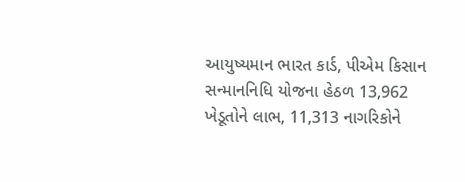આયુષ્યમાન ભારત કાર્ડ, પીએમ કિસાન સન્માનનિધિ યોજના હેઠળ 13,962 ખેડૂતોને લાભ, 11,313 નાગરિકોને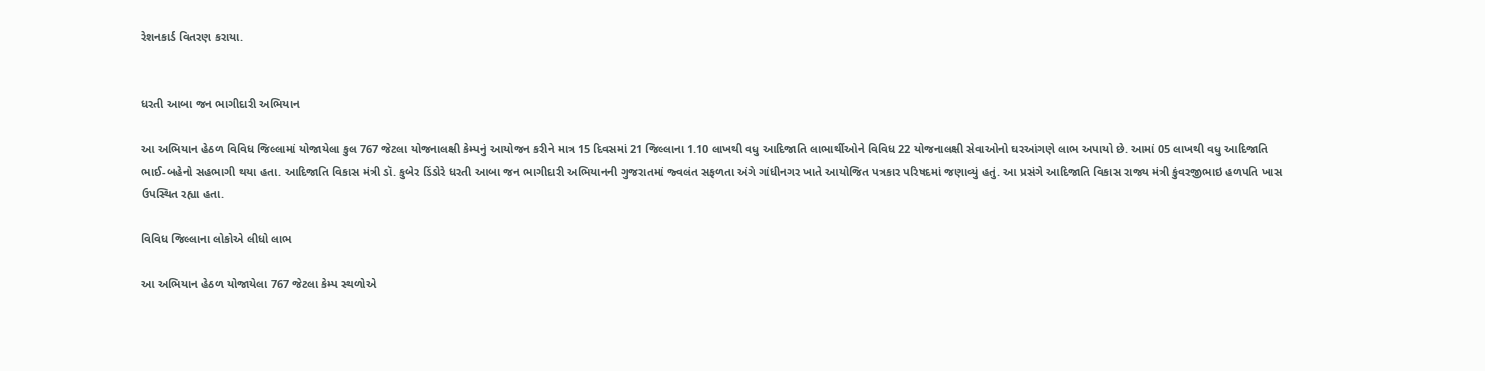રેશનકાર્ડ વિતરણ કરાયા.


ધરતી આબા જન ભાગીદારી અભિયાન

આ અભિયાન હેઠળ વિવિધ જિલ્લામાં યોજાયેલા કુલ 767 જેટલા યોજનાલક્ષી કેમ્પનું આયોજન કરીને માત્ર 15 દિવસમાં 21 જિલ્લાના 1.10 લાખથી વધુ આદિજાતિ લાભાર્થીઓને વિવિધ 22 યોજનાલક્ષી સેવાઓનો ઘરઆંગણે લાભ અપાયો છે. આમાં 05 લાખથી વધુ આદિજાતિ ભાઈ-બહેનો સહભાગી થયા હતા. આદિજાતિ વિકાસ મંત્રી ડૉ. કુબેર ડિંડોરે ધરતી આબા જન ભાગીદારી અભિયાનની ગુજરાતમાં જ્વલંત સફળતા અંગે ગાંધીનગર ખાતે આયોજિત પત્રકાર પરિષદમાં જણાવ્યું હતું. આ પ્રસંગે આદિજાતિ વિકાસ રાજ્ય મંત્રી કુંવરજીભાઇ હળપતિ ખાસ ઉપસ્થિત રહ્યા હતા.

વિવિધ જિલ્લાના લોકોએ લીધો લાભ

આ અભિયાન હેઠળ યોજાયેલા 767 જેટલા કેમ્પ સ્થળોએ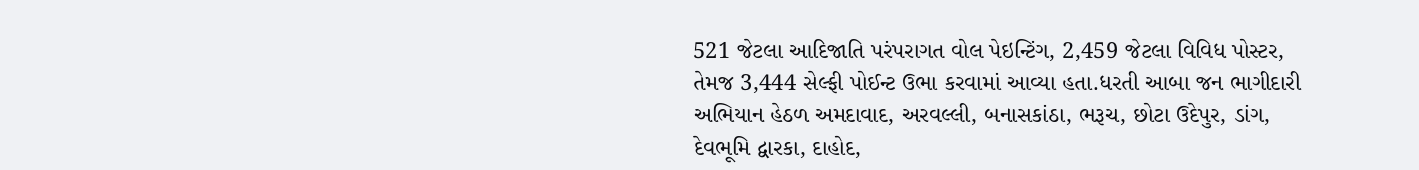521 જેટલા આદિજાતિ પરંપરાગત વોલ પેઇન્ટિંગ, 2,459 જેટલા વિવિધ પોસ્ટર, તેમજ 3,444 સેલ્ફી પોઈન્ટ ઉભા કરવામાં આવ્યા હતા.ધરતી આબા જન ભાગીદારી અભિયાન હેઠળ અમદાવાદ, અરવલ્લી, બનાસકાંઠા, ભરૂચ, છોટા ઉદેપુર, ડાંગ, દેવભૂમિ દ્વારકા, દાહોદ,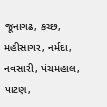જૂનાગઢ, કચ્છ, મહીસાગર, નર્મદા, નવસારી, પંચમહાલ, પાટણ,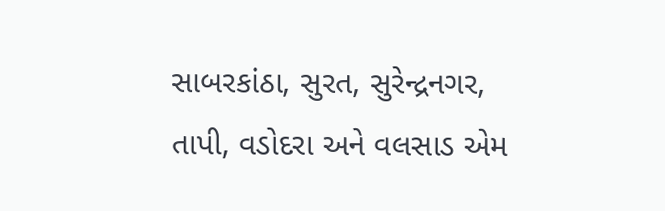સાબરકાંઠા, સુરત, સુરેન્દ્રનગર, તાપી, વડોદરા અને વલસાડ એમ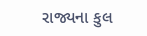રાજ્યના કુલ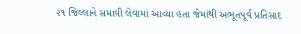૨૧ જિલ્લાને સમાવી લેવામાં આવ્યા હતા જેમાંથી અભૂતપૂર્વ પ્રતિસાદ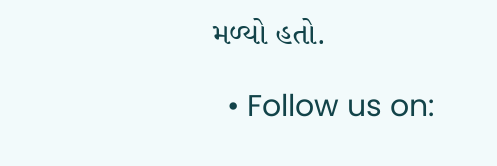મળ્યો હતો.

  • Follow us on: